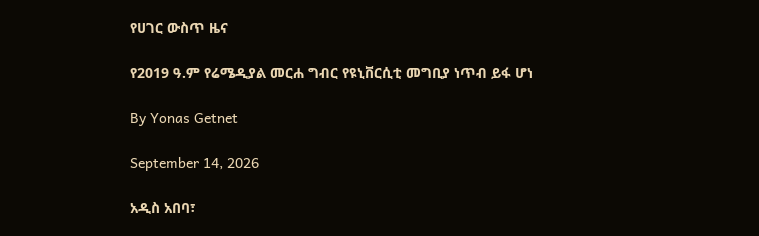የሀገር ውስጥ ዜና

የ2019 ዓ.ም የሬሜዲያል መርሐ ግብር የዩኒቨርሲቲ መግቢያ ነጥብ ይፋ ሆነ

By Yonas Getnet

September 14, 2026

አዲስ አበባ፣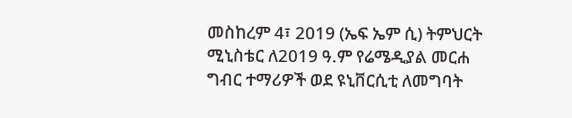መስከረም 4፣ 2019 (ኤፍ ኤም ሲ) ትምህርት ሚኒስቴር ለ2019 ዓ.ም የሬሜዲያል መርሐ ግብር ተማሪዎች ወደ ዩኒቨርሲቲ ለመግባት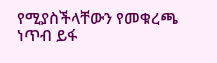የሚያስችላቸውን የመቁረጫ ነጥብ ይፋ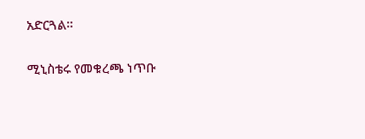አድርጓል።

ሚኒስቴሩ የመቁረጫ ነጥቡ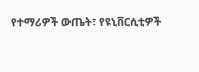የተማሪዎች ውጤት፣ የዩኒቨርሲቲዎች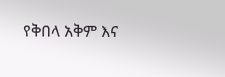የቅበላ አቅም እና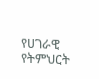የሀገራዊ የትምህርት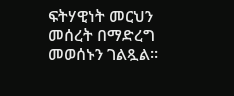ፍትሃዊነት መርህን መሰረት በማድረግ መወሰኑን ገልጿል።